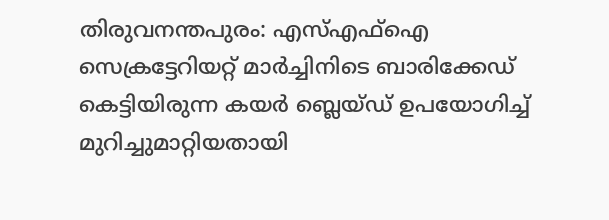തിരുവനന്തപുരം: എസ്എഫ്ഐ സെക്രട്ടേറിയറ്റ് മാർച്ചിനിടെ ബാരിക്കേഡ് കെട്ടിയിരുന്ന കയർ ബ്ലെയ്ഡ് ഉപയോഗിച്ച് മുറിച്ചുമാറ്റിയതായി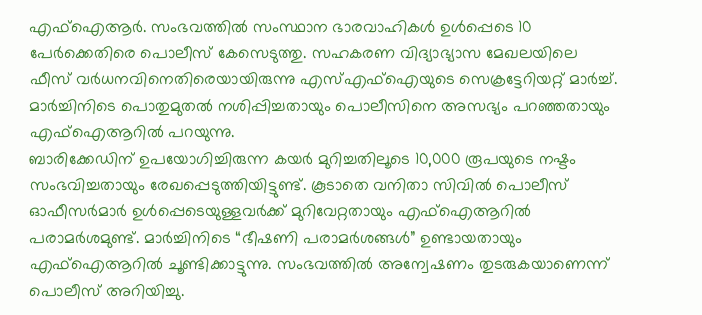എഫ്ഐആർ. സംഭവത്തിൽ സംസ്ഥാന ഭാരവാഹികൾ ഉൾപ്പെടെ 10 പേർക്കെതിരെ പൊലീസ് കേസെടുത്തു. സഹകരണ വിദ്യാഭ്യാസ മേഖലയിലെ ഫീസ് വർധനവിനെതിരെയായിരുന്നു എസ്എഫ്ഐയുടെ സെക്രട്ടേറിയറ്റ് മാർച്ച്. മാർച്ചിനിടെ പൊതുമുതൽ നശിപ്പിച്ചതായും പൊലീസിനെ അസഭ്യം പറഞ്ഞതായും എഫ്ഐആറിൽ പറയുന്നു.
ബാരിക്കേഡിന് ഉപയോഗിച്ചിരുന്ന കയർ മുറിച്ചതിലൂടെ 10,000 രൂപയുടെ നഷ്ടം സംഭവിച്ചതായും രേഖപ്പെടുത്തിയിട്ടുണ്ട്. കൂടാതെ വനിതാ സിവിൽ പൊലീസ് ഓഫീസർമാർ ഉൾപ്പെടെയുള്ളവർക്ക് മുറിവേറ്റതായും എഫ്ഐആറിൽ പരാമർശമുണ്ട്. മാർച്ചിനിടെ “ഭീഷണി പരാമർശങ്ങൾ” ഉണ്ടായതായും എഫ്ഐആറിൽ ചൂണ്ടിക്കാട്ടുന്നു. സംഭവത്തിൽ അന്വേഷണം തുടരുകയാണെന്ന് പൊലീസ് അറിയിച്ചു.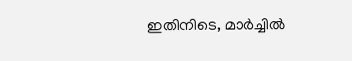ഇതിനിടെ, മാർച്ചിൽ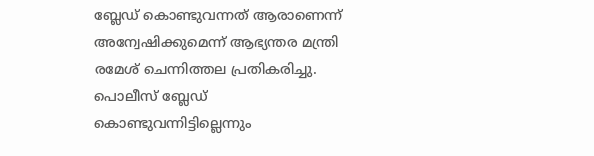ബ്ലേഡ് കൊണ്ടുവന്നത് ആരാണെന്ന് അന്വേഷിക്കുമെന്ന് ആഭ്യന്തര മന്ത്രി രമേശ് ചെന്നിത്തല പ്രതികരിച്ചു. പൊലീസ് ബ്ലേഡ് കൊണ്ടുവന്നിട്ടില്ലെന്നും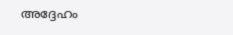അദ്ദേഹം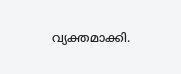വ്യക്തമാക്കി.